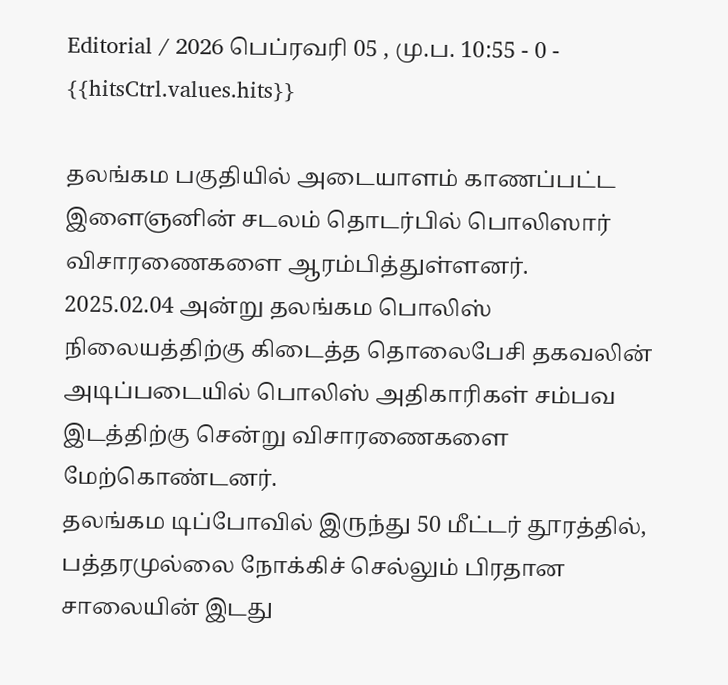Editorial / 2026 பெப்ரவரி 05 , மு.ப. 10:55 - 0 - {{hitsCtrl.values.hits}}

தலங்கம பகுதியில் அடையாளம் காணப்பட்ட இளைஞனின் சடலம் தொடர்பில் பொலிஸார் விசாரணைகளை ஆரம்பித்துள்ளனர்.
2025.02.04 அன்று தலங்கம பொலிஸ் நிலையத்திற்கு கிடைத்த தொலைபேசி தகவலின் அடிப்படையில் பொலிஸ் அதிகாரிகள் சம்பவ இடத்திற்கு சென்று விசாரணைகளை மேற்கொண்டனர்.
தலங்கம டிப்போவில் இருந்து 50 மீட்டர் தூரத்தில், பத்தரமுல்லை நோக்கிச் செல்லும் பிரதான சாலையின் இடது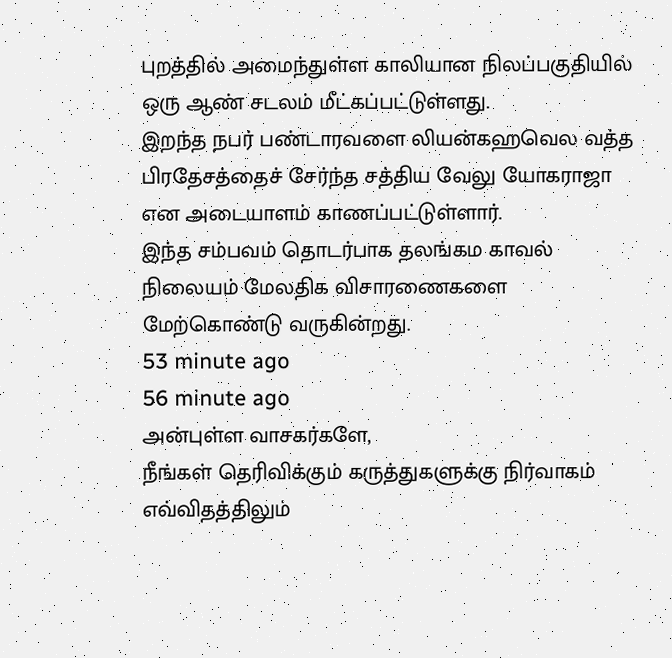புறத்தில் அமைந்துள்ள காலியான நிலப்பகுதியில் ஒரு ஆண் சடலம் மீட்கப்பட்டுள்ளது.
இறந்த நபர் பண்டாரவளை லியன்கஹவெல வத்த பிரதேசத்தைச் சேர்ந்த சத்திய வேலு யோகராஜா என அடையாளம் காணப்பட்டுள்ளார்.
இந்த சம்பவம் தொடர்பாக தலங்கம காவல் நிலையம் மேலதிக விசாரணைகளை மேற்கொண்டு வருகின்றது.
53 minute ago
56 minute ago
அன்புள்ள வாசகர்களே,
நீங்கள் தெரிவிக்கும் கருத்துகளுக்கு நிர்வாகம் எவ்விதத்திலும்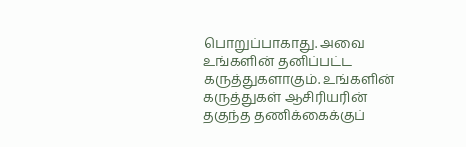பொறுப்பாகாது. அவை உங்களின் தனிப்பட்ட கருத்துகளாகும். உங்களின் கருத்துகள் ஆசிரியரின் தகுந்த தணிக்கைக்குப்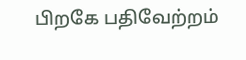பிறகே பதிவேற்றம்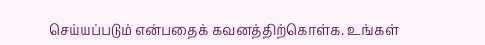செய்யப்படும் என்பதைக் கவனத்திற்கொள்க. உங்கள்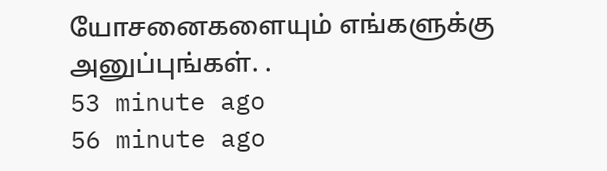யோசனைகளையும் எங்களுக்கு அனுப்புங்கள். .
53 minute ago
56 minute ago